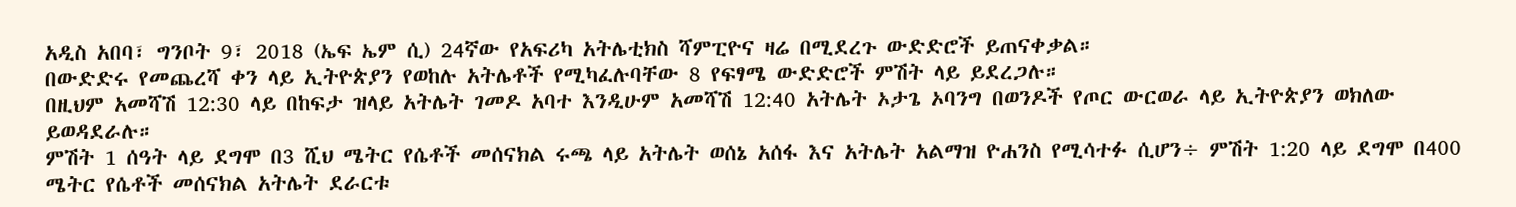አዲስ አበባ፣ ግንቦት 9፣ 2018 (ኤፍ ኤም ሲ) 24ኛው የአፍሪካ አትሌቲክስ ሻምፒዮና ዛሬ በሚደረጉ ውድድሮች ይጠናቀቃል።
በውድድሩ የመጨረሻ ቀን ላይ ኢትዮጵያን የወከሉ አትሌቶች የሚካፈሉባቸው 8 የፍፃሜ ውድድሮች ምሽት ላይ ይደረጋሉ።
በዚህም አመሻሽ 12:30 ላይ በከፍታ ዝላይ አትሌት ገመዶ አባተ እንዲሁም አመሻሽ 12:40 አትሌት ኦታጌ ኦባንግ በወንዶች የጦር ውርወራ ላይ ኢትዮጵያን ወክለው ይወዳደራሉ።
ምሽት 1 ሰዓት ላይ ደግሞ በ3 ሺህ ሜትር የሴቶች መሰናክል ሩጫ ላይ አትሌት ወሰኔ አሰፋ እና አትሌት አልማዝ ዮሐንስ የሚሳተፉ ሲሆን÷ ምሽት 1:20 ላይ ደግሞ በ400 ሜትር የሴቶች መሰናክል አትሌት ደራርቱ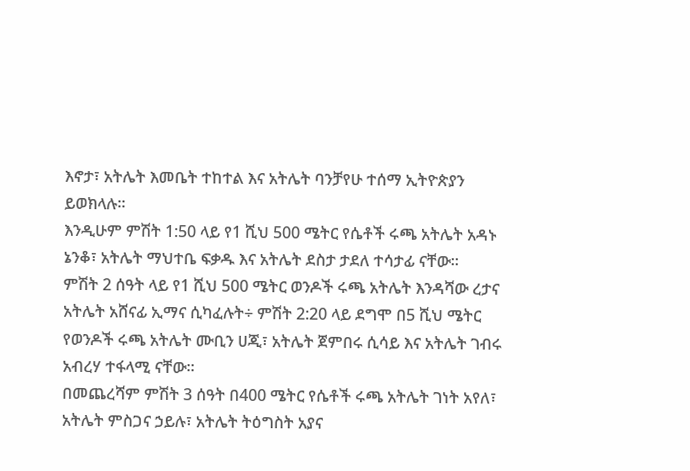እኖታ፣ አትሌት እመቤት ተከተል እና አትሌት ባንቻየሁ ተሰማ ኢትዮጵያን ይወክላሉ።
እንዲሁም ምሽት 1:50 ላይ የ1 ሺህ 500 ሜትር የሴቶች ሩጫ አትሌት አዳኑ ኔንቆ፣ አትሌት ማህተቤ ፍቃዱ እና አትሌት ደስታ ታደለ ተሳታፊ ናቸው።
ምሽት 2 ሰዓት ላይ የ1 ሺህ 500 ሜትር ወንዶች ሩጫ አትሌት እንዳሻው ረታና አትሌት አሸናፊ ኢማና ሲካፈሉት÷ ምሽት 2:20 ላይ ደግሞ በ5 ሺህ ሜትር የወንዶች ሩጫ አትሌት ሙቢን ሀጂ፣ አትሌት ጀምበሩ ሲሳይ እና አትሌት ገብሩ አብረሃ ተፋላሚ ናቸው።
በመጨረሻም ምሽት 3 ሰዓት በ400 ሜትር የሴቶች ሩጫ አትሌት ገነት አየለ፣ አትሌት ምስጋና ኃይሉ፣ አትሌት ትዕግስት አያና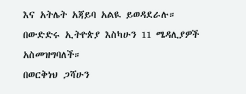እና አትሌት አጃይባ አልዪ ይወዳደራሉ።
በውድድሩ ኢትዮጵያ እስካሁን 11 ሜዳሊያዎች አስመዝግባለች።
በወርቅነህ ጋሻሁን